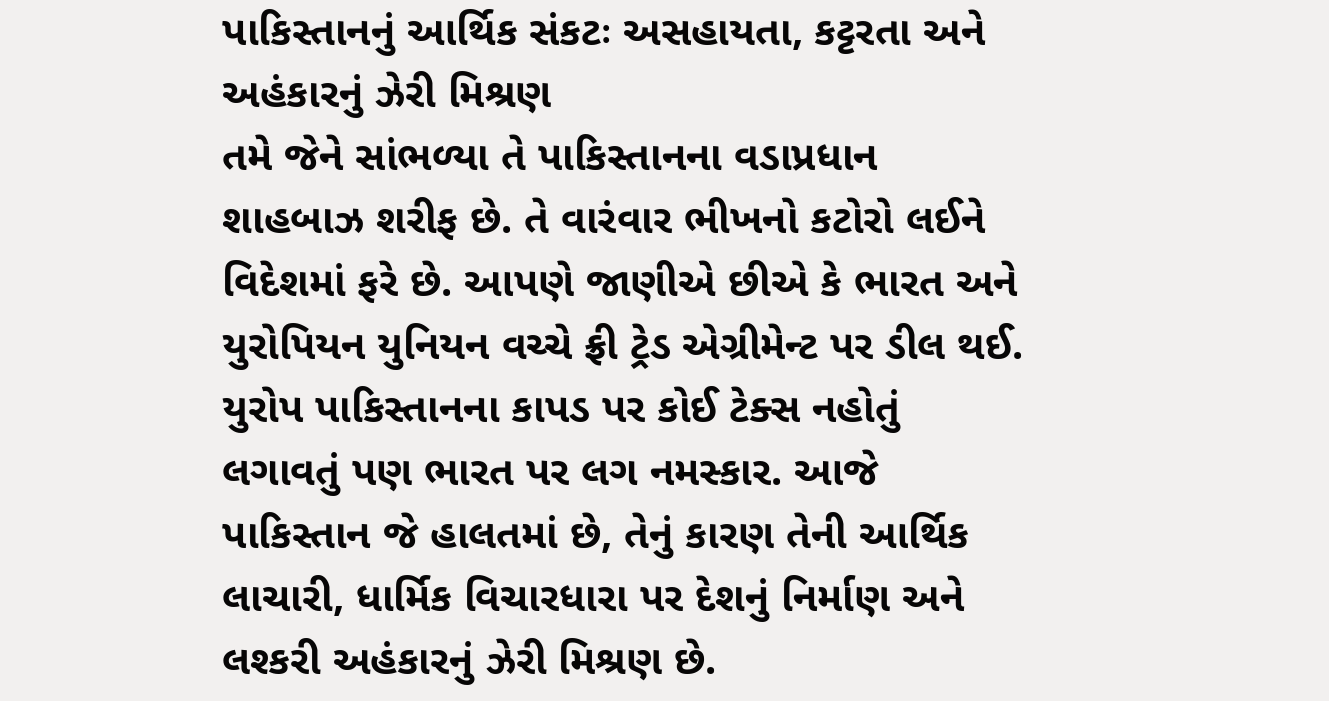પાકિસ્તાનનું આર્થિક સંકટઃ અસહાયતા, કટ્ટરતા અને અહંકારનું ઝેરી મિશ્રણ
તમે જેને સાંભળ્યા તે પાકિસ્તાનના વડાપ્રધાન શાહબાઝ શરીફ છે. તે વારંવાર ભીખનો કટોરો લઈને વિદેશમાં ફરે છે. આપણે જાણીએ છીએ કે ભારત અને યુરોપિયન યુનિયન વચ્ચે ફ્રી ટ્રેડ એગ્રીમેન્ટ પર ડીલ થઈ. યુરોપ પાકિસ્તાનના કાપડ પર કોઈ ટેક્સ નહોતું લગાવતું પણ ભારત પર લગ નમસ્કાર. આજે પાકિસ્તાન જે હાલતમાં છે, તેનું કારણ તેની આર્થિક લાચારી, ધાર્મિક વિચારધારા પર દેશનું નિર્માણ અને લશ્કરી અહંકારનું ઝેરી મિશ્રણ છે.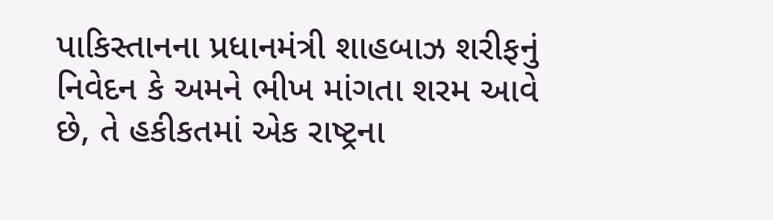પાકિસ્તાનના પ્રધાનમંત્રી શાહબાઝ શરીફનું નિવેદન કે અમને ભીખ માંગતા શરમ આવે છે, તે હકીકતમાં એક રાષ્ટ્રના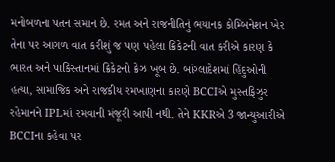મનોબળના પતન સમાન છે. રમત અને રાજનીતિનું ભયાનક કોમ્બિનેશન ખેર તેના પર આગળ વાત કરીશું જ પણ પહેલા ક્રિકેટની વાત કરીએ કારણ કે ભારત અને પાકિસ્તાનમાં ક્રિકેટનો ક્રેઝ ખૂબ છે. બાંગ્લાદેશમાં હિંદુઓની હત્યા, સામાજિક અને રાજકીય રમખાણના કારણે BCCIએ મુસ્તફિઝુર રહેમાનને IPLમાં રમવાની મંજૂરી આપી નથી. તેને KKRએ 3 જાન્યુઆરીએ BCCIના કહેવા પર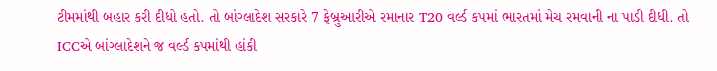ટીમમાંથી બહાર કરી દીધો હતો. તો બાંગ્લાદેશ સરકારે 7 ફેબ્રુઆરીએ રમાનાર T20 વર્લ્ડ કપમાં ભારતમાં મેચ રમવાની ના પાડી દીધી. તો ICCએ બાંગ્લાદેશને જ વર્લ્ડ કપમાંથી હાંકી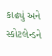કાઢ્યું અને સ્કોટલેન્ડને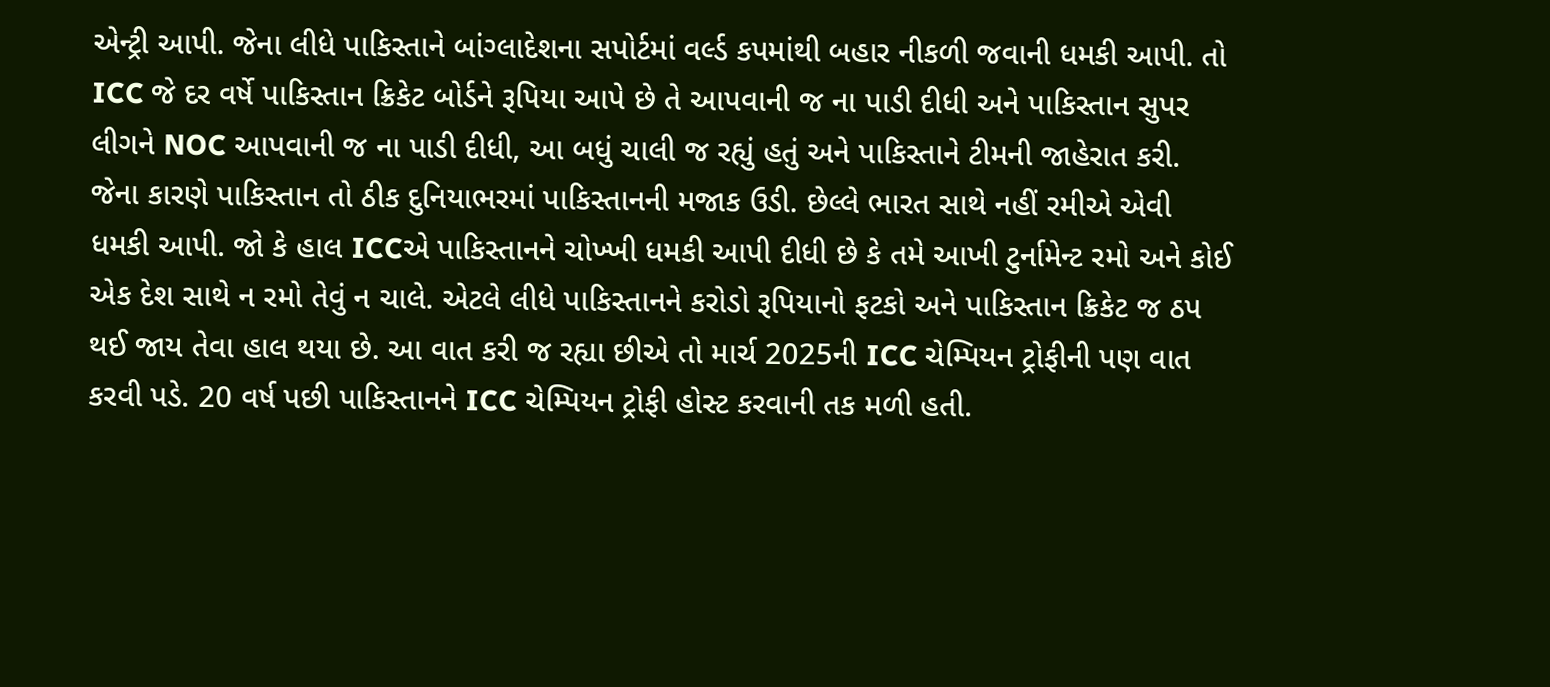એન્ટ્રી આપી. જેના લીધે પાકિસ્તાને બાંગ્લાદેશના સપોર્ટમાં વર્લ્ડ કપમાંથી બહાર નીકળી જવાની ધમકી આપી. તો ICC જે દર વર્ષે પાકિસ્તાન ક્રિકેટ બોર્ડને રૂપિયા આપે છે તે આપવાની જ ના પાડી દીધી અને પાકિસ્તાન સુપર લીગને NOC આપવાની જ ના પાડી દીધી, આ બધું ચાલી જ રહ્યું હતું અને પાકિસ્તાને ટીમની જાહેરાત કરી. જેના કારણે પાકિસ્તાન તો ઠીક દુનિયાભરમાં પાકિસ્તાનની મજાક ઉડી. છેલ્લે ભારત સાથે નહીં રમીએ એવી ધમકી આપી. જો કે હાલ ICCએ પાકિસ્તાનને ચોખ્ખી ધમકી આપી દીધી છે કે તમે આખી ટુર્નામેન્ટ રમો અને કોઈ એક દેશ સાથે ન રમો તેવું ન ચાલે. એટલે લીધે પાકિસ્તાનને કરોડો રૂપિયાનો ફટકો અને પાકિસ્તાન ક્રિકેટ જ ઠપ થઈ જાય તેવા હાલ થયા છે. આ વાત કરી જ રહ્યા છીએ તો માર્ચ 2025ની ICC ચેમ્પિયન ટ્રોફીની પણ વાત કરવી પડે. 20 વર્ષ પછી પાકિસ્તાનને ICC ચેમ્પિયન ટ્રોફી હોસ્ટ કરવાની તક મળી હતી.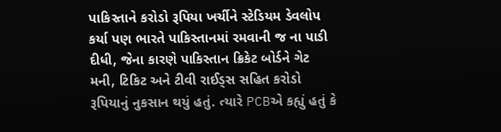પાકિસ્તાને કરોડો રૂપિયા ખર્ચીને સ્ટેડિયમ ડેવલોપ કર્યા પણ ભારતે પાકિસ્તાનમાં રમવાની જ ના પાડી દીધી, જેના કારણે પાકિસ્તાન ક્રિકેટ બોર્ડને ગેટ મની, ટિકિટ અને ટીવી રાઈડ્સ સહિત કરોડો રૂપિયાનું નુકસાન થયું હતું. ત્યારે PCBએ કહ્યું હતું કે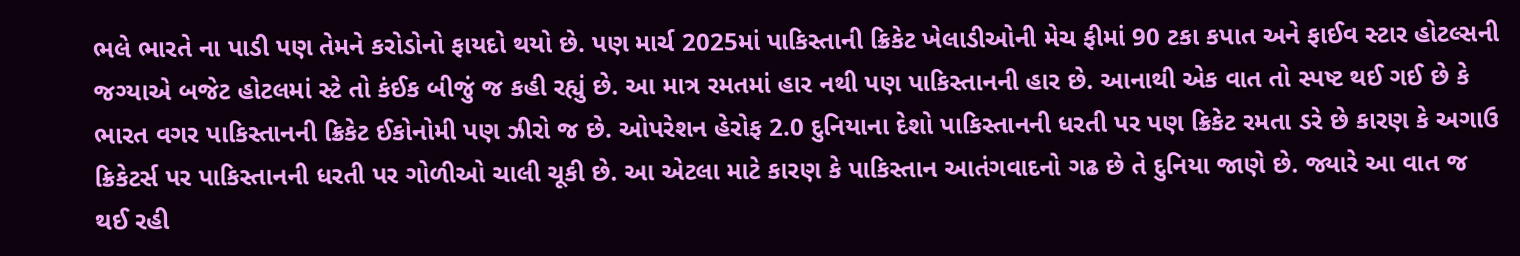ભલે ભારતે ના પાડી પણ તેમને કરોડોનો ફાયદો થયો છે. પણ માર્ચ 2025માં પાકિસ્તાની ક્રિકેટ ખેલાડીઓની મેચ ફીમાં 90 ટકા કપાત અને ફાઈવ સ્ટાર હોટલ્સની જગ્યાએ બજેટ હોટલમાં સ્ટે તો કંઈક બીજું જ કહી રહ્યું છે. આ માત્ર રમતમાં હાર નથી પણ પાકિસ્તાનની હાર છે. આનાથી એક વાત તો સ્પષ્ટ થઈ ગઈ છે કે ભારત વગર પાકિસ્તાનની ક્રિકેટ ઈકોનોમી પણ ઝીરો જ છે. ઓપરેશન હેરોફ 2.0 દુનિયાના દેશો પાકિસ્તાનની ધરતી પર પણ ક્રિકેટ રમતા ડરે છે કારણ કે અગાઉ ક્રિકેટર્સ પર પાકિસ્તાનની ધરતી પર ગોળીઓ ચાલી ચૂકી છે. આ એટલા માટે કારણ કે પાકિસ્તાન આતંગવાદનો ગઢ છે તે દુનિયા જાણે છે. જ્યારે આ વાત જ થઈ રહી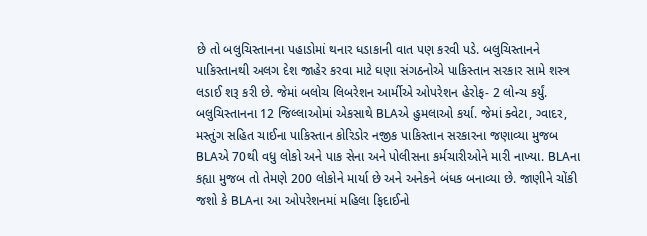છે તો બલુચિસ્તાનના પહાડોમાં થનાર ધડાકાની વાત પણ કરવી પડે. બલુચિસ્તાનને પાકિસ્તાનથી અલગ દેશ જાહેર કરવા માટે ઘણા સંગઠનોએ પાકિસ્તાન સરકાર સામે શસ્ત્ર લડાઈ શરૂ કરી છે. જેમાં બલોચ લિબરેશન આર્મીએ ઓપરેશન હેરોફ- 2 લોન્ચ કર્યું. બલુચિસ્તાનના 12 જિલ્લાઓમાં એકસાથે BLAએ હુમલાઓ કર્યા. જેમાં ક્વેટા, ગ્વાદર, મસ્તુંગ સહિત ચાઈના પાકિસ્તાન કોરિડોર નજીક પાકિસ્તાન સરકારના જણાવ્યા મુજબ BLAએ 70થી વધુ લોકો અને પાક સેના અને પોલીસના કર્મચારીઓને મારી નાખ્યા. BLAના કહ્યા મુજબ તો તેમણે 200 લોકોને માર્યા છે અને અનેકને બંધક બનાવ્યા છે. જાણીને ચોંકી જશો કે BLAના આ ઓપરેશનમાં મહિલા ફિદાઈનો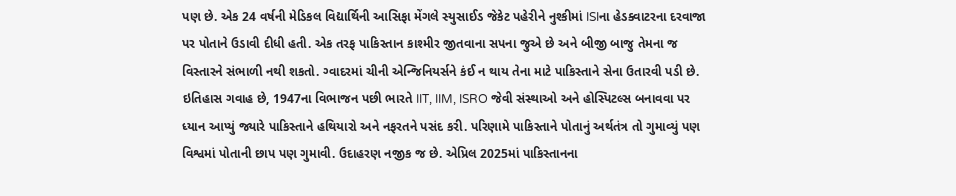પણ છે. એક 24 વર્ષની મેડિકલ વિદ્યાર્થિની આસિફા મેંગલે સ્યુસાઈડ જેકેટ પહેરીને નુશ્કીમાં ISIના હેડક્વાટરના દરવાજા પર પોતાને ઉડાવી દીધી હતી. એક તરફ પાકિસ્તાન કાશ્મીર જીતવાના સપના જુએ છે અને બીજી બાજુ તેમના જ વિસ્તારને સંભાળી નથી શકતો. ગ્વાદરમાં ચીની એન્જિનિયર્સને કંઈ ન થાય તેના માટે પાકિસ્તાને સેના ઉતારવી પડી છે. ઇતિહાસ ગવાહ છે, 1947ના વિભાજન પછી ભારતે IIT, IIM, ISRO જેવી સંસ્થાઓ અને હોસ્પિટલ્સ બનાવવા પર ધ્યાન આપ્યું જ્યારે પાકિસ્તાને હથિયારો અને નફરતને પસંદ કરી. પરિણામે પાકિસ્તાને પોતાનું અર્થતંત્ર તો ગુમાવ્યું પણ વિશ્વમાં પોતાની છાપ પણ ગુમાવી. ઉદાહરણ નજીક જ છે. એપ્રિલ 2025માં પાકિસ્તાનના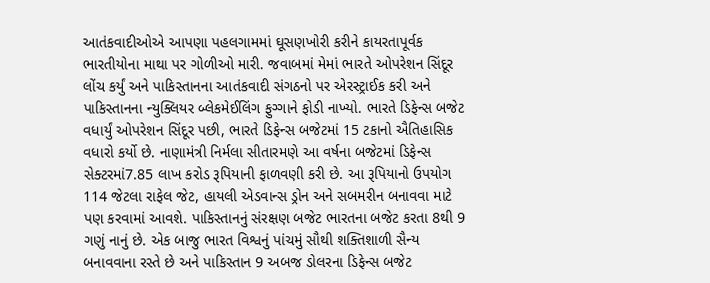આતંકવાદીઓએ આપણા પહલગામમાં ઘૂસણખોરી કરીને કાયરતાપૂર્વક ભારતીયોના માથા પર ગોળીઓ મારી. જવાબમાં મેમાં ભારતે ઓપરેશન સિંદૂર લોંચ કર્યું અને પાકિસ્તાનના આતંકવાદી સંગઠનો પર એરસ્ટ્રાઈક કરી અને પાકિસ્તાનના ન્યુક્લિયર બ્લેકમેઈલિંગ ફુગ્ગાને ફોડી નાખ્યો. ભારતે ડિફેન્સ બજેટ વધાર્યું ઓપરેશન સિંદૂર પછી, ભારતે ડિફેન્સ બજેટમાં 15 ટકાનો ઐતિહાસિક વધારો કર્યો છે. નાણામંત્રી નિર્મલા સીતારમણે આ વર્ષના બજેટમાં ડિફેન્સ સેક્ટરમાં7.85 લાખ કરોડ રૂપિયાની ફાળવણી કરી છે. આ રૂપિયાનો ઉપયોગ 114 જેટલા રાફેલ જેટ, હાયલી એડવાન્સ ડ્રોન અને સબમરીન બનાવવા માટે પણ કરવામાં આવશે. પાકિસ્તાનનું સંરક્ષણ બજેટ ભારતના બજેટ કરતા 8થી 9 ગણું નાનું છે. એક બાજુ ભારત વિશ્વનું પાંચમું સૌથી શક્તિશાળી સૈન્ય બનાવવાના રસ્તે છે અને પાકિસ્તાન 9 અબજ ડોલરના ડિફેન્સ બજેટ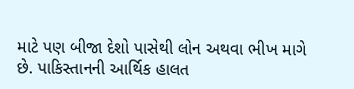માટે પણ બીજા દેશો પાસેથી લોન અથવા ભીખ માગે છે. પાકિસ્તાનની આર્થિક હાલત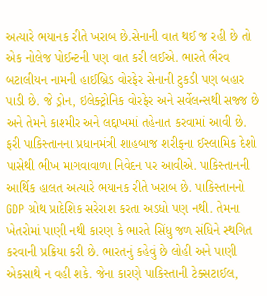અત્યારે ભયાનક રીતે ખરાબ છે.સેનાની વાત થઈ જ રહી છે તો એક નોલેજ પોઈન્ટની પણ વાત કરી લઈએ. ભારતે ભૈરવ બટાલીયન નામની હાઈબ્રિડ વોરફેર સેનાની ટુકડી પણ બહાર પાડી છે. જે ડ્રોન, ઇલેક્ટ્રોનિક વોરફેર અને સર્વેલન્સથી સજ્જ છે અને તેમને કાશ્મીર અને લદ્દાખમાં તહેનાત કરવામાં આવી છે. ફરી પાકિસ્તાનના પ્રધાનમંત્રી શાહબાજ શરીફના ઈસ્લામિક દેશો પાસેથી ભીખ માગવાવાળા નિવેદન પર આવીએ. પાકિસ્તાનની આર્થિક હાલત અત્યારે ભયાનક રીતે ખરાબ છે. પાકિસ્તાનનો GDP ગ્રોથ પ્રાદેશિક સરેરાશ કરતા અડધો પણ નથી. તેમના ખેતરોમાં પાણી નથી કારણ કે ભારતે સિંધુ જળ સંધિને સ્થગિત કરવાની પ્રક્રિયા કરી છે. ભારતનું કહેવું છે લોહી અને પાણી એકસાથે ન વહી શકે. જેના કારણે પાકિસ્તાની ટેક્સટાઈલ,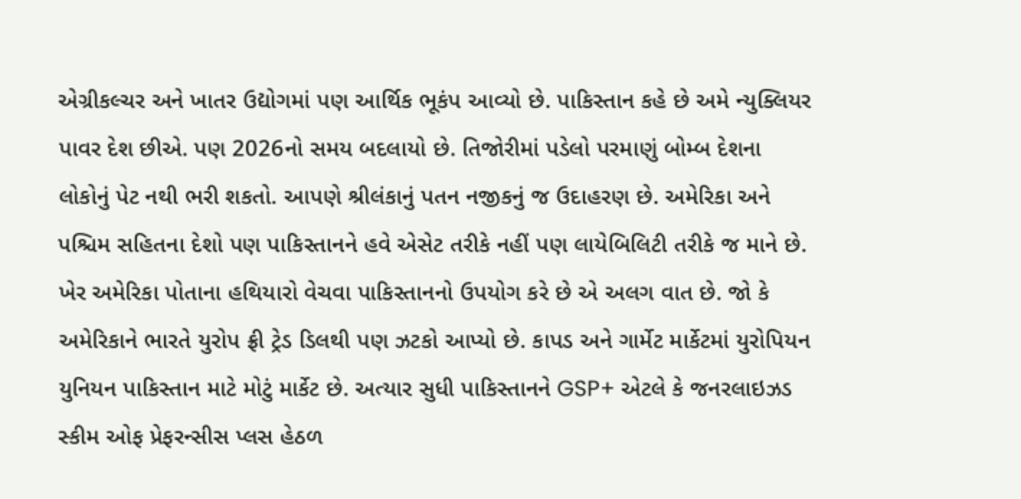એગ્રીકલ્ચર અને ખાતર ઉદ્યોગમાં પણ આર્થિક ભૂકંપ આવ્યો છે. પાકિસ્તાન કહે છે અમે ન્યુક્લિયર પાવર દેશ છીએ. પણ 2026નો સમય બદલાયો છે. તિજોરીમાં પડેલો પરમાણું બોમ્બ દેશના લોકોનું પેટ નથી ભરી શકતો. આપણે શ્રીલંકાનું પતન નજીકનું જ ઉદાહરણ છે. અમેરિકા અને પશ્ચિમ સહિતના દેશો પણ પાકિસ્તાનને હવે એસેટ તરીકે નહીં પણ લાયેબિલિટી તરીકે જ માને છે. ખેર અમેરિકા પોતાના હથિયારો વેચવા પાકિસ્તાનનો ઉપયોગ કરે છે એ અલગ વાત છે. જો કે અમેરિકાને ભારતે યુરોપ ફ્રી ટ્રેડ ડિલથી પણ ઝટકો આપ્યો છે. કાપડ અને ગાર્મેટ માર્કેટમાં યુરોપિયન યુનિયન પાકિસ્તાન માટે મોટું માર્કેટ છે. અત્યાર સુધી પાકિસ્તાનને GSP+ એટલે કે જનરલાઇઝડ સ્કીમ ઓફ પ્રેફરન્સીસ પ્લસ હેઠળ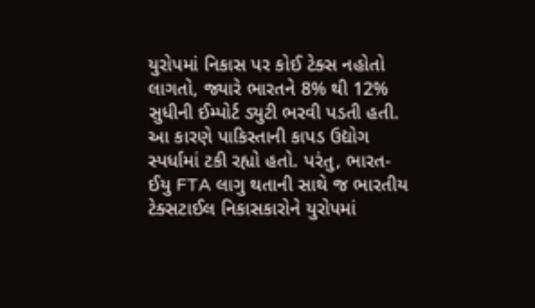યુરોપમાં નિકાસ પર કોઈ ટેક્સ નહોતો લાગતો, જ્યારે ભારતને 8% થી 12% સુધીની ઈમ્પોર્ટ ડ્યુટી ભરવી પડતી હતી. આ કારણે પાકિસ્તાની કાપડ ઉદ્યોગ સ્પર્ધામાં ટકી રહ્યો હતો. પરંતુ, ભારત-ઈયુ FTA લાગુ થતાની સાથે જ ભારતીય ટેક્સટાઈલ નિકાસકારોને યુરોપમાં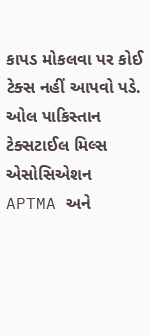કાપડ મોકલવા પર કોઈ ટેક્સ નહીં આપવો પડે. ઓલ પાકિસ્તાન ટેક્સટાઈલ મિલ્સ એસોસિએશન APTMA અને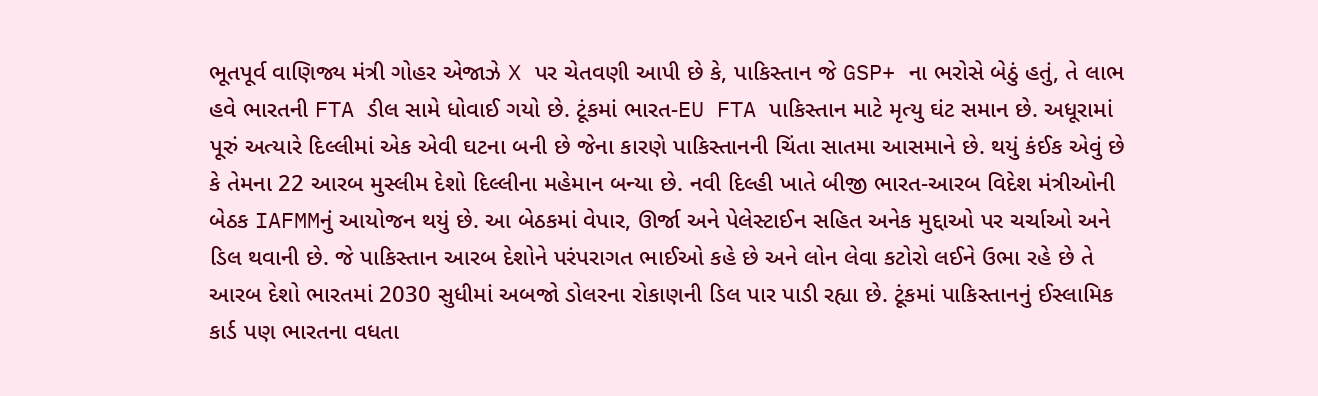ભૂતપૂર્વ વાણિજ્ય મંત્રી ગોહર એજાઝે X પર ચેતવણી આપી છે કે, પાકિસ્તાન જે GSP+ ના ભરોસે બેઠું હતું, તે લાભ હવે ભારતની FTA ડીલ સામે ધોવાઈ ગયો છે. ટૂંકમાં ભારત-EU FTA પાકિસ્તાન માટે મૃત્યુ ઘંટ સમાન છે. અધૂરામાં પૂરું અત્યારે દિલ્લીમાં એક એવી ઘટના બની છે જેના કારણે પાકિસ્તાનની ચિંતા સાતમા આસમાને છે. થયું કંઈક એવું છે કે તેમના 22 આરબ મુસ્લીમ દેશો દિલ્લીના મહેમાન બન્યા છે. નવી દિલ્હી ખાતે બીજી ભારત-આરબ વિદેશ મંત્રીઓની બેઠક IAFMMનું આયોજન થયું છે. આ બેઠકમાં વેપાર, ઊર્જા અને પેલેસ્ટાઈન સહિત અનેક મુદ્દાઓ પર ચર્ચાઓ અને ડિલ થવાની છે. જે પાકિસ્તાન આરબ દેશોને પરંપરાગત ભાઈઓ કહે છે અને લોન લેવા કટોરો લઈને ઉભા રહે છે તે આરબ દેશો ભારતમાં 2030 સુધીમાં અબજો ડોલરના રોકાણની ડિલ પાર પાડી રહ્યા છે. ટૂંકમાં પાકિસ્તાનનું ઈસ્લામિક કાર્ડ પણ ભારતના વધતા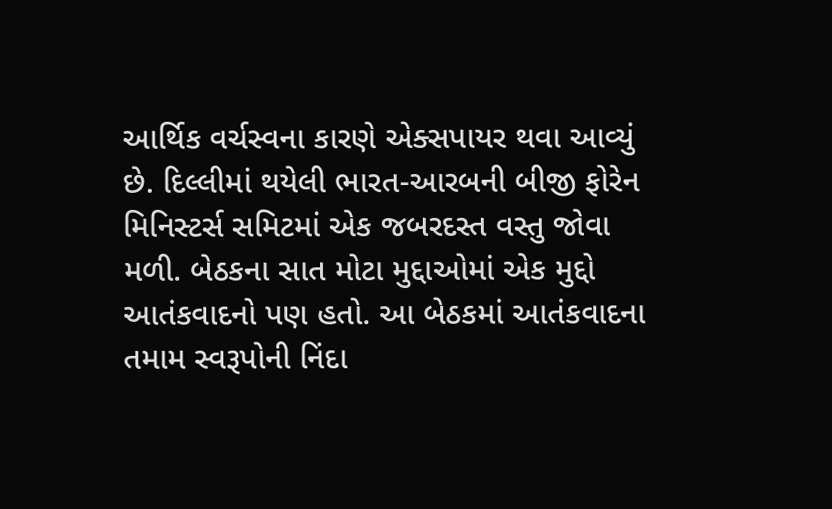આર્થિક વર્ચસ્વના કારણે એક્સપાયર થવા આવ્યું છે. દિલ્લીમાં થયેલી ભારત-આરબની બીજી ફોરેન મિનિસ્ટર્સ સમિટમાં એક જબરદસ્ત વસ્તુ જોવા મળી. બેઠકના સાત મોટા મુદ્દાઓમાં એક મુદ્દો આતંકવાદનો પણ હતો. આ બેઠકમાં આતંકવાદના તમામ સ્વરૂપોની નિંદા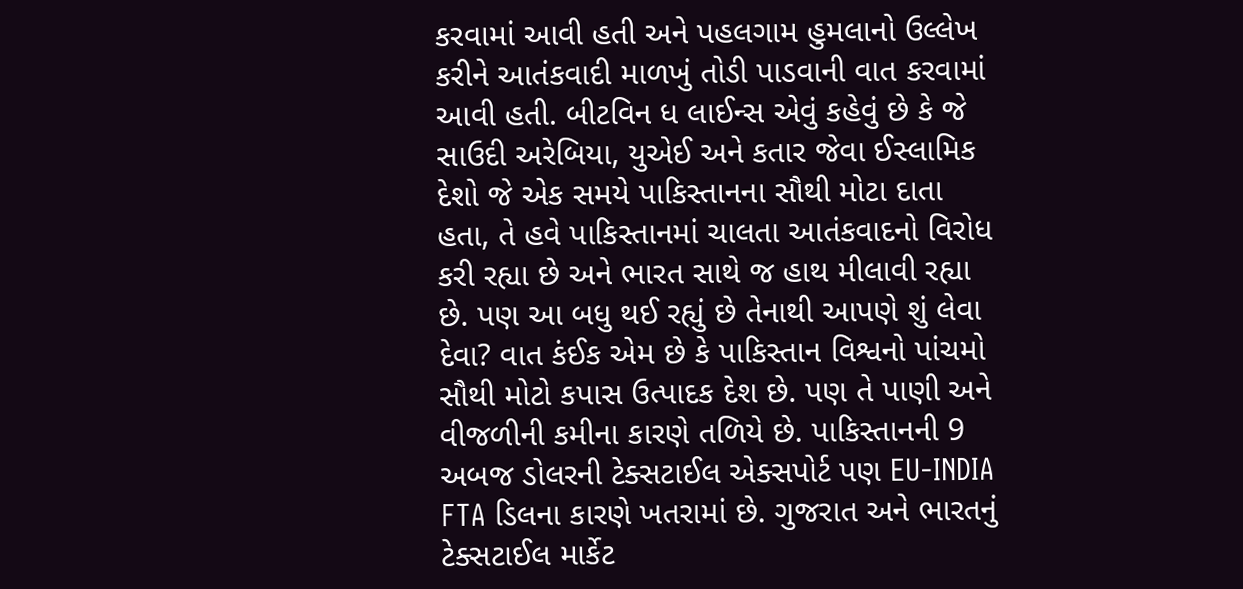કરવામાં આવી હતી અને પહલગામ હુમલાનો ઉલ્લેખ કરીને આતંકવાદી માળખું તોડી પાડવાની વાત કરવામાં આવી હતી. બીટવિન ધ લાઈન્સ એવું કહેવું છે કે જે સાઉદી અરેબિયા, યુએઈ અને કતાર જેવા ઈસ્લામિક દેશો જે એક સમયે પાકિસ્તાનના સૌથી મોટા દાતા હતા, તે હવે પાકિસ્તાનમાં ચાલતા આતંકવાદનો વિરોધ કરી રહ્યા છે અને ભારત સાથે જ હાથ મીલાવી રહ્યા છે. પણ આ બધુ થઈ રહ્યું છે તેનાથી આપણે શું લેવા દેવા? વાત કંઈક એમ છે કે પાકિસ્તાન વિશ્વનો પાંચમો સૌથી મોટો કપાસ ઉત્પાદક દેશ છે. પણ તે પાણી અને વીજળીની કમીના કારણે તળિયે છે. પાકિસ્તાનની 9 અબજ ડોલરની ટેક્સટાઈલ એક્સપોર્ટ પણ EU-INDIA FTA ડિલના કારણે ખતરામાં છે. ગુજરાત અને ભારતનું ટેક્સટાઈલ માર્કેટ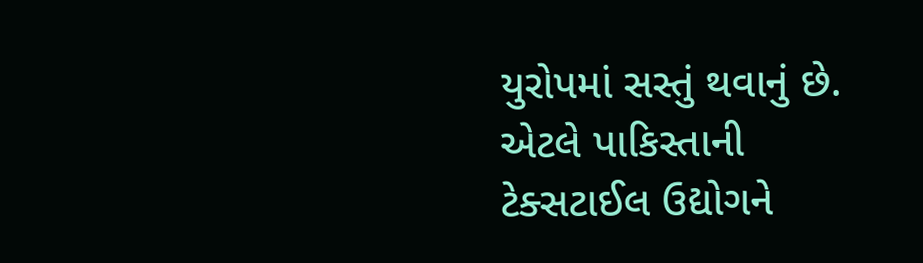યુરોપમાં સસ્તું થવાનું છે. એટલે પાકિસ્તાની ટેક્સટાઈલ ઉદ્યોગને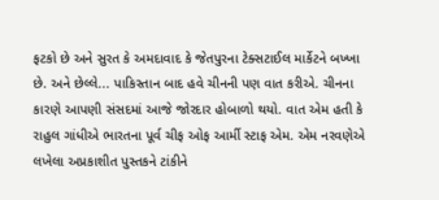ફટકો છે અને સુરત કે અમદાવાદ કે જેતપુરના ટેક્સટાઈલ માર્કેટને બખ્ખા છે. અને છેલ્લે... પાકિસ્તાન બાદ હવે ચીનની પણ વાત કરીએ. ચીનના કારણે આપણી સંસદમાં આજે જોરદાર હોબાળો થયો. વાત એમ હતી કે રાહુલ ગાંધીએ ભારતના પૂર્વ ચીફ ઓફ આર્મી સ્ટાફ એમ. એમ નરવણેએ લખેલા અપ્રકાશીત પુસ્તકને ટાંકીને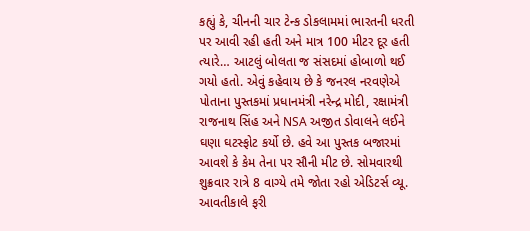કહ્યું કે, ચીનની ચાર ટેન્ક ડોકલામમાં ભારતની ધરતી પર આવી રહી હતી અને માત્ર 100 મીટર દૂર હતી ત્યારે… આટલું બોલતા જ સંસદમાં હોબાળો થઈ ગયો હતો. એવું કહેવાય છે કે જનરલ નરવણેએ પોતાના પુસ્તકમાં પ્રધાનમંત્રી નરેન્દ્ર મોદી, રક્ષામંત્રી રાજનાથ સિંહ અને NSA અજીત ડોવાલને લઈને ઘણા ઘટસ્ફોટ કર્યો છે. હવે આ પુસ્તક બજારમાં આવશે કે કેમ તેના પર સૌની મીટ છે. સોમવારથી શુક્રવાર રાત્રે 8 વાગ્યે તમે જોતા રહો એડિટર્સ વ્યૂ. આવતીકાલે ફરી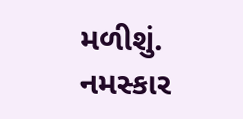મળીશું. નમસ્કાર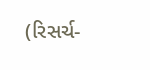(રિસર્ચ-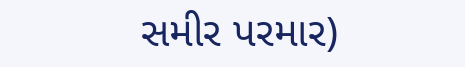સમીર પરમાર)